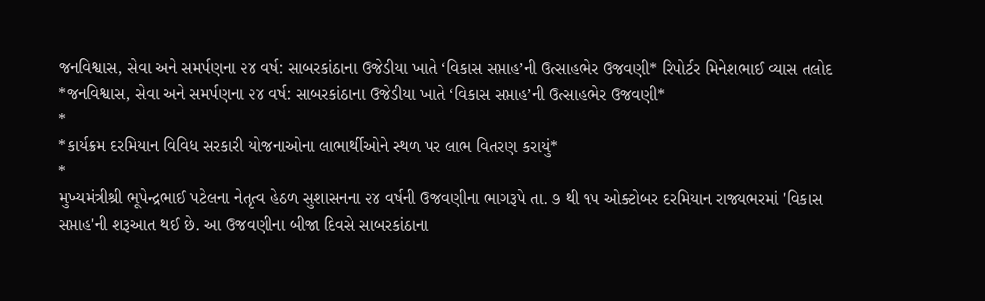જનવિશ્વાસ, સેવા અને સમર્પણના ૨૪ વર્ષ: સાબરકાંઠાના ઉજેડીયા ખાતે ‘વિકાસ સપ્તાહ’ની ઉત્સાહભેર ઉજવણી* રિપોર્ટર મિનેશભાઈ વ્યાસ તલોદ
*જનવિશ્વાસ, સેવા અને સમર્પણના ૨૪ વર્ષ: સાબરકાંઠાના ઉજેડીયા ખાતે ‘વિકાસ સપ્તાહ’ની ઉત્સાહભેર ઉજવણી*
*
*કાર્યક્રમ દરમિયાન વિવિધ સરકારી યોજનાઓના લાભાર્થીઓને સ્થળ પર લાભ વિતરણ કરાયું*
*
મુખ્યમંત્રીશ્રી ભૂપેન્દ્રભાઈ પટેલના નેતૃત્વ હેઠળ સુશાસનના ૨૪ વર્ષની ઉજવણીના ભાગરૂપે તા. ૭ થી ૧૫ ઓક્ટોબર દરમિયાન રાજ્યભરમાં 'વિકાસ સપ્તાહ'ની શરૂઆત થઈ છે. આ ઉજવણીના બીજા દિવસે સાબરકાંઠાના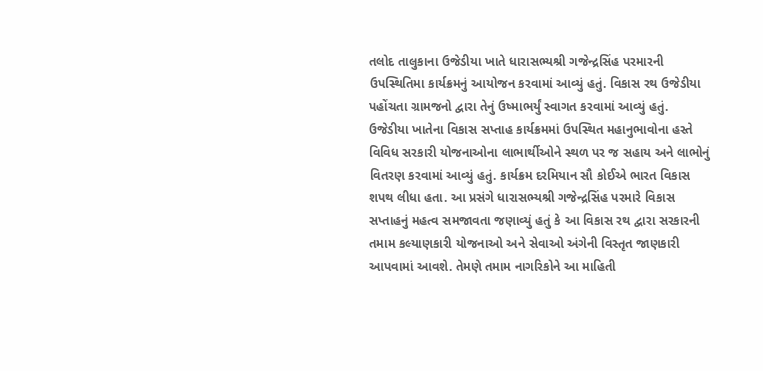તલોદ તાલુકાના ઉજેડીયા ખાતે ધારાસભ્યશ્રી ગજેન્દ્રસિંહ પરમારની ઉપસ્થિતિમા કાર્યક્રમનું આયોજન કરવામાં આવ્યું હતું. વિકાસ રથ ઉજેડીયા પહોંચતા ગ્રામજનો દ્વારા તેનું ઉષ્માભર્યું સ્વાગત કરવામાં આવ્યું હતું.
ઉજેડીયા ખાતેના વિકાસ સપ્તાહ કાર્યક્રમમાં ઉપસ્થિત મહાનુભાવોના હસ્તે વિવિધ સરકારી યોજનાઓના લાભાર્થીઓને સ્થળ પર જ સહાય અને લાભોનું વિતરણ કરવામાં આવ્યું હતું. કાર્યક્રમ દરમિયાન સૌ કોઈએ ભારત વિકાસ શપથ લીધા હતા. આ પ્રસંગે ધારાસભ્યશ્રી ગજેન્દ્રસિંહ પરમારે વિકાસ સપ્તાહનું મહત્વ સમજાવતા જણાવ્યું હતું કે આ વિકાસ રથ દ્વારા સરકારની તમામ કલ્યાણકારી યોજનાઓ અને સેવાઓ અંગેની વિસ્તૃત જાણકારી આપવામાં આવશે. તેમણે તમામ નાગરિકોને આ માહિતી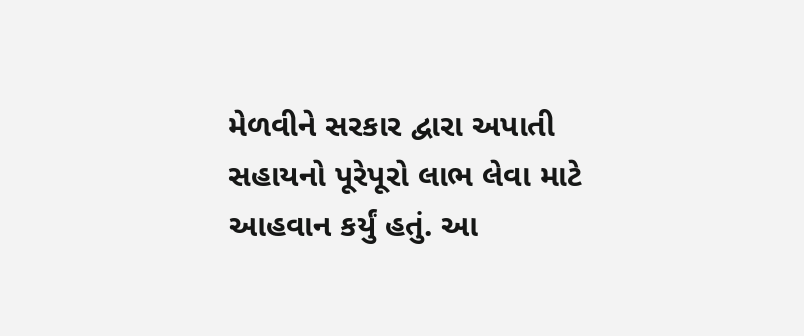મેળવીને સરકાર દ્વારા અપાતી સહાયનો પૂરેપૂરો લાભ લેવા માટે આહવાન કર્યું હતું. આ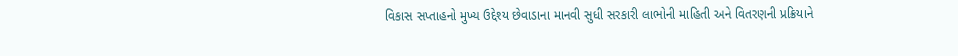વિકાસ સપ્તાહનો મુખ્ય ઉદ્દેશ્ય છેવાડાના માનવી સુધી સરકારી લાભોની માહિતી અને વિતરણની પ્રક્રિયાને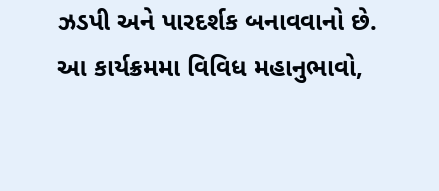ઝડપી અને પારદર્શક બનાવવાનો છે.
આ કાર્યક્રમમા વિવિધ મહાનુભાવો,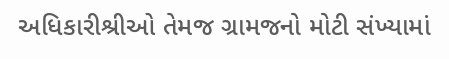અધિકારીશ્રીઓ તેમજ ગ્રામજનો મોટી સંખ્યામાં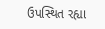ઉપસ્થિત રહ્યા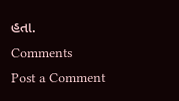હતા.
Comments
Post a Comment